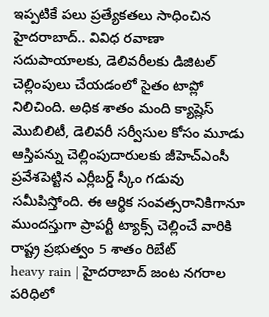ఇప్పటికే పలు ప్రత్యేకతలు సాధించిన హైదరాబాద్.. వివిధ రవాణా సదుపాయాలకు, డెలివరీలకు డిజిటల్ చెల్లింపులు చేయడంలో సైతం టాప్లో నిలిచింది. అధిక శాతం మంది క్యాష్లెస్ మొబిలిటీ, డెలివరీ సర్వీసుల కోసం మూడు
ఆస్తిపన్ను చెల్లింపుదారులకు జీహెచ్ఎంసీ ప్రవేశపెట్టిన ఎర్లీబర్డ్ స్కీం గడువు సమీపిస్తోంది. ఈ ఆర్థిక సంవత్సరానికిగానూ ముందస్తుగా ప్రాపర్టీ ట్యాక్స్ చెల్లించే వారికి రాష్ట్ర ప్రభుత్వం 5 శాతం రిబేట్
heavy rain | హైదరాబాద్ జంట నగరాల పరిధిలో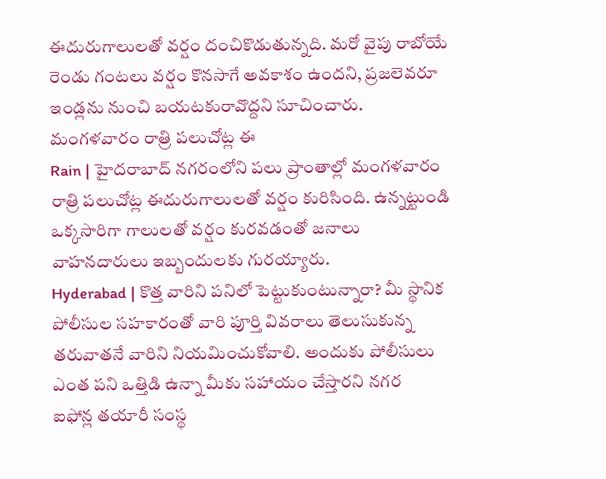ఈదురుగాలులతో వర్షం దంచికొడుతున్నది. మరో వైపు రాబోయే రెండు గంటలు వర్షం కొనసాగే అవకాశం ఉందని, ప్రజలెవరూ ఇండ్లను నుంచి బయటకురావొద్దని సూచించారు. మంగళవారం రాత్రి పలుచోట్ల ఈ
Rain | హైదరాబాద్ నగరంలోని పలు ప్రాంతాల్లో మంగళవారం రాత్రి పలుచోట్ల ఈదురుగాలులతో వర్షం కురిసింది. ఉన్నట్టుండి ఒక్కసారిగా గాలులతో వర్షం కురవడంతో జనాలు వాహనదారులు ఇబ్బందులకు గురయ్యారు.
Hyderabad | కొత్త వారిని పనిలో పెట్టుకుంటున్నారా? మీ స్థానిక పోలీసుల సహకారంతో వారి పూర్తి వివరాలు తెలుసుకున్న తరువాతనే వారిని నియమించుకోవాలి. అందుకు పోలీసులు ఎంత పని ఒత్తిడి ఉన్నా మీకు సహాయం చేస్తారని నగర
ఐఫోన్ల తయారీ సంస్థ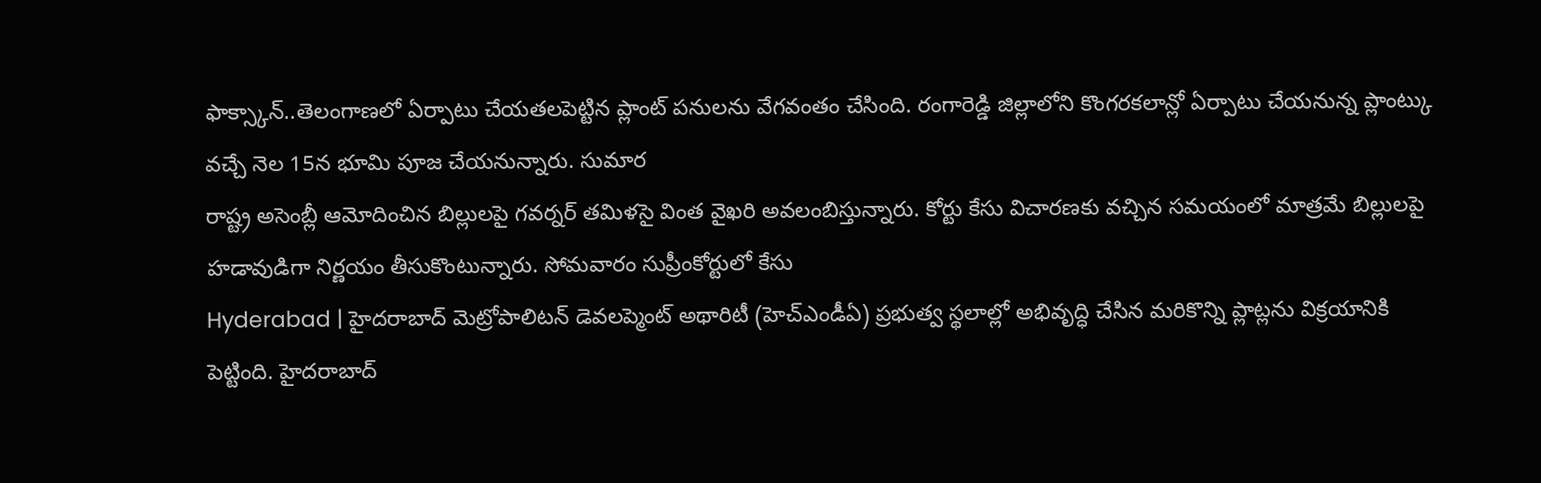ఫాక్స్కాన్..తెలంగాణలో ఏర్పాటు చేయతలపెట్టిన ప్లాంట్ పనులను వేగవంతం చేసింది. రంగారెడ్డి జిల్లాలోని కొంగరకలాన్లో ఏర్పాటు చేయనున్న ప్లాంట్కు వచ్చే నెల 15న భూమి పూజ చేయనున్నారు. సుమార
రాష్ట్ర అసెంబ్లీ ఆమోదించిన బిల్లులపై గవర్నర్ తమిళసై వింత వైఖరి అవలంబిస్తున్నారు. కోర్టు కేసు విచారణకు వచ్చిన సమయంలో మాత్రమే బిల్లులపై హడావుడిగా నిర్ణయం తీసుకొంటున్నారు. సోమవారం సుప్రీంకోర్టులో కేసు
Hyderabad | హైదరాబాద్ మెట్రోపాలిటన్ డెవలప్మెంట్ అథారిటీ (హెచ్ఎండీఏ) ప్రభుత్వ స్థలాల్లో అభివృద్ధి చేసిన మరికొన్ని ప్లాట్లను విక్రయానికి పెట్టింది. హైదరాబాద్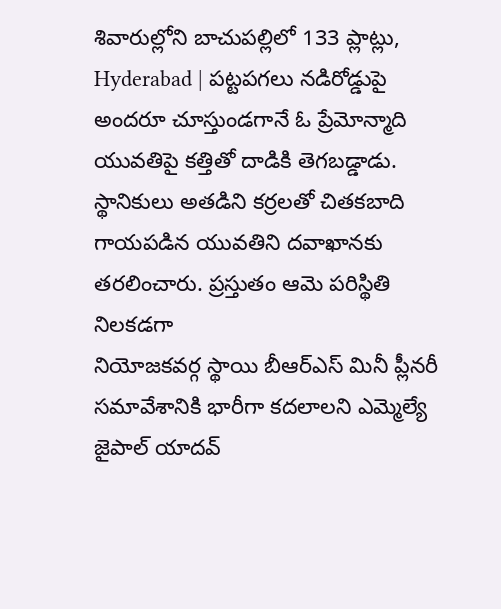శివారుల్లోని బాచుపల్లిలో 133 ప్లాట్లు,
Hyderabad | పట్టపగలు నడిరోడ్డుపై అందరూ చూస్తుండగానే ఓ ప్రేమోన్మాది యువతిపై కత్తితో దాడికి తెగబడ్డాడు. స్థానికులు అతడిని కర్రలతో చితకబాది గాయపడిన యువతిని దవాఖానకు తరలించారు. ప్రస్తుతం ఆమె పరిస్థితి నిలకడగా
నియోజకవర్గ స్థాయి బీఆర్ఎస్ మినీ ప్లీనరీ సమావేశానికి భారీగా కదలాలని ఎమ్మెల్యే జైపాల్ యాదవ్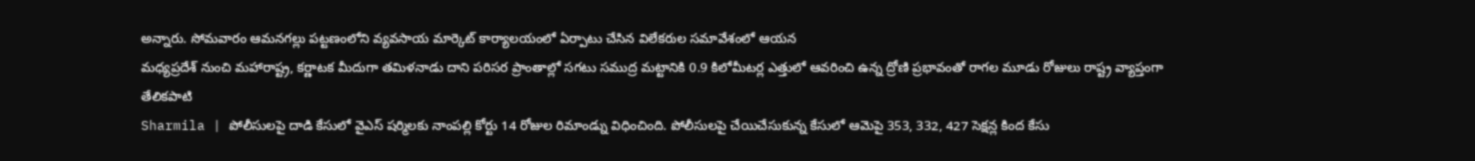అన్నారు. సోమవారం ఆమనగల్లు పట్టణంలోని వ్యవసాయ మార్కెట్ కార్యాలయంలో ఏర్పాటు చేసిన విలేకరుల సమావేశంలో ఆయన
మధ్యప్రదేశ్ నుంచి మహారాష్ట్ర, కర్ణాటక మీదుగా తమిళనాడు దాని పరిసర ప్రాంతాల్లో సగటు సముద్ర మట్టానికి 0.9 కిలోమీటర్ల ఎత్తులో ఆవరించి ఉన్న ద్రోణి ప్రభావంతో రాగల మూడు రోజులు రాష్ట్ర వ్యాప్తంగా తేలికపాటి
Sharmila | పోలీసులపై దాడి కేసులో వైఎస్ షర్మిలకు నాంపల్లి కోర్టు 14 రోజుల రిమాండ్ను విధించింది. పోలీసులపై చేయిచేసుకున్న కేసులో ఆమెపై 353, 332, 427 సెక్షన్ల కింద కేసు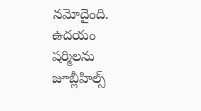నమోదైంది. ఉదయం షర్మిలను జూబ్లీహిల్స్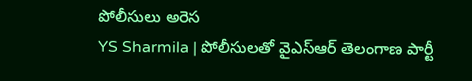పోలీసులు అరెస
YS Sharmila | పోలీసులతో వైఎస్ఆర్ తెలంగాణ పార్టీ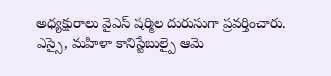అధ్యక్షురాలు వైఎస్ షర్మిల దురుసుగా ప్రవర్తించారు. ఎస్సై, మహిళా కానిస్టేబుల్పై ఆమె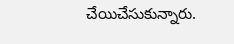చేయిచేసుకున్నారు.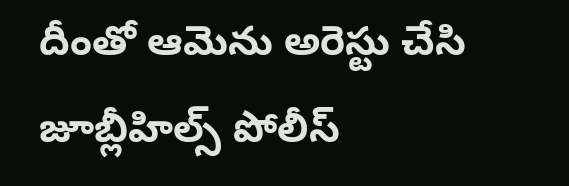దీంతో ఆమెను అరెస్టు చేసి జూబ్లీహిల్స్ పోలీస్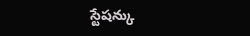స్టేషన్కు